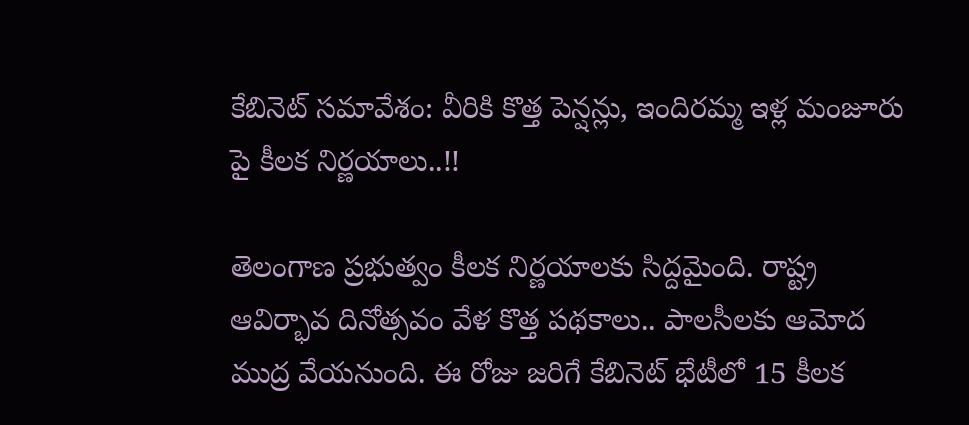కేబినెట్ సమావేశం: వీరికి కొత్త పెన్షన్లు, ఇందిరమ్మ ఇళ్ల మంజూరు పై కీలక నిర్ణయాలు..!!

తెలంగాణ ప్రభుత్వం కీలక నిర్ణయాలకు సిద్దమైంది. రాష్ట్ర ఆవిర్భావ దినోత్సవం వేళ కొత్త పథకాలు.. పాలసీలకు ఆమోద ముద్ర వేయనుంది. ఈ రోజు జరిగే కేబినెట్ భేటీలో 15 కీలక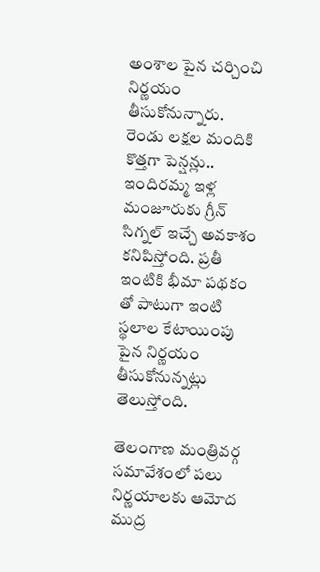అంశాల పైన చర్చించి నిర్ణయం తీసుకోనున్నారు. రెండు లక్షల మందికి కొత్తగా పెన్షన్లు.. ఇందిరమ్మ ఇళ్ల మంజూరుకు గ్రీన్ సిగ్నల్ ఇచ్చే అవకాశం కనిపిస్తోంది. ప్రతీ ఇంటికి భీమా పథకం తో పాటుగా ఇంటి స్థలాల కేటాయింపు పైన నిర్ణయం తీసుకోనున్నట్లు తెలుస్తోంది.

తెలంగాణ మంత్రివర్గ సమావేశంలో పలు నిర్ణయాలకు ఆమోద ముద్ర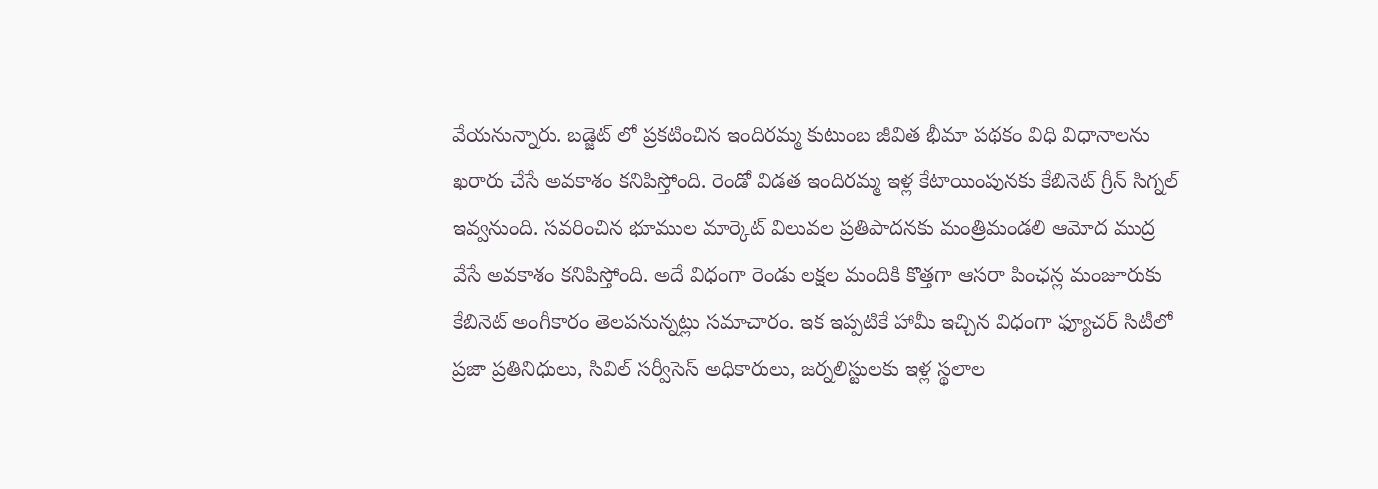వేయనున్నారు. బడ్జెట్ లో ప్రకటించిన ఇందిరమ్మ కుటుంబ జీవిత భీమా పథకం విధి విధానాలను ఖరారు చేసే అవకాశం కనిపిస్తోంది. రెండో విడత ఇందిరమ్మ ఇళ్ల కేటాయింపునకు కేబినెట్ గ్రీన్ సిగ్నల్ ఇవ్వనుంది. సవరించిన భూముల మార్కెట్ విలువల ప్రతిపాదనకు మంత్రిమండలి ఆమోద ముద్ర వేసే అవకాశం కనిపిస్తోంది. అదే విధంగా రెండు లక్షల మందికి కొత్తగా ఆసరా పింఛన్ల మంజూరుకు కేబినెట్ అంగీకారం తెలపనున్నట్లు సమాచారం. ఇక ఇప్పటికే హామీ ఇచ్చిన విధంగా ఫ్యూచర్‌ సిటీలో ప్రజా ప్రతినిధులు, సివిల్ సర్వీసెస్ అధికారులు, జర్నలిస్టులకు ఇళ్ల స్థలాల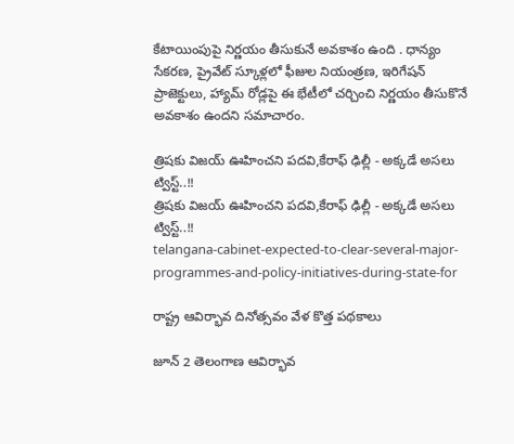కేటాయింపుపై నిర్ణయం తీసుకునే అవకాశం ఉంది . ధాన్యం సేకరణ, ప్రైవేట్ స్కూళ్లలో ఫీజుల నియంత్రణ, ఇరిగేషన్ ప్రాజెక్టులు, హ్యామ్ రోడ్లపై ఈ భేటీలో చర్చించి నిర్ణయం తీసుకొనే అవకాశం ఉందని సమాచారం.

త్రిషకు విజయ్ ఊహించని పదవి,కేరాఫ్ ఢిల్లీ - అక్కడే అసలు ట్విస్ట్..!!
త్రిషకు విజయ్ ఊహించని పదవి,కేరాఫ్ ఢిల్లీ - అక్కడే అసలు ట్విస్ట్..!!
telangana-cabinet-expected-to-clear-several-major-programmes-and-policy-initiatives-during-state-for

రాష్ట్ర ఆవిర్భావ దినోత్సవం వేళ కొత్త పథకాలు

జూన్ 2 తెలంగాణ ఆవిర్భావ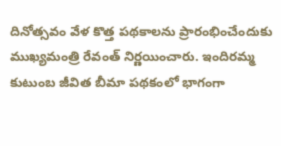దినోత్సవం వేళ కొత్త పథకాలను ప్రారంభించేందుకు ముఖ్యమంత్రి రేవంత్ నిర్ణయించారు. ఇందిరమ్మ కుటుంబ జీవిత బీమా పథకంలో భాగంగా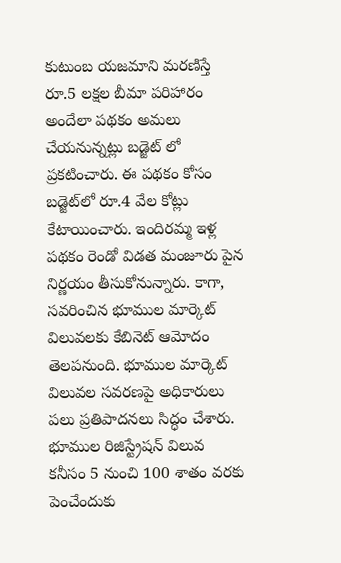కుటుంబ యజమాని మరణిస్తే రూ.5 లక్షల బీమా పరిహారం అందేలా పథకం అమలు చేయనున్నట్లు బడ్జెట్ లో ప్రకటించారు. ఈ పథకం కోసం బడ్జెట్‌లో రూ.4 వేల కోట్లు కేటాయించారు. ఇందిరమ్మ ఇళ్ల పథకం రెండో విడత మంజూరు పైన నిర్ణయం తీసుకోనున్నారు. కాగా, సవరించిన భూముల మార్కెట్ విలువలకు కేబినెట్ ఆమోదం తెలపనుంది. భూముల మార్కెట్‌ విలువల సవరణపై అధికారులు పలు ప్రతిపాదనలు సిద్ధం చేశారు. భూముల రిజిస్ట్రేషన్ విలువ కనీసం 5 నుంచి 100 శాతం వరకు పెంచేందుకు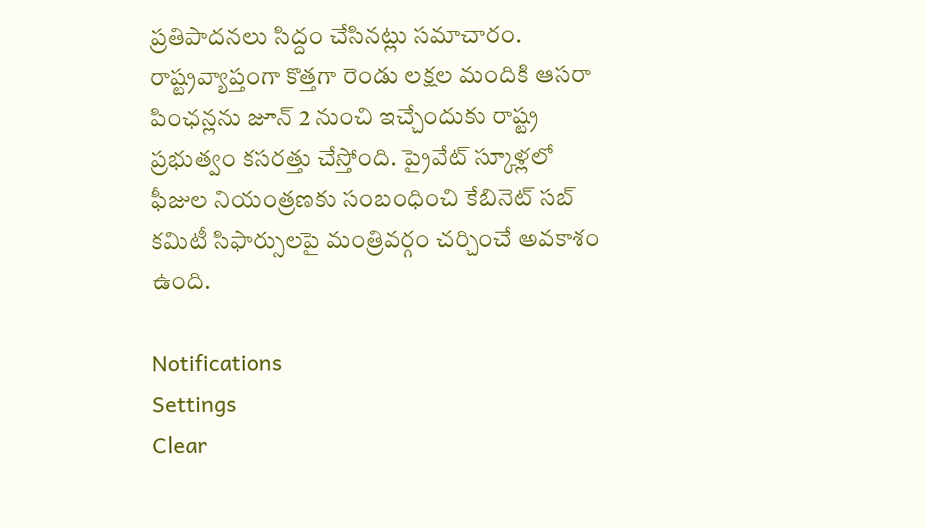ప్రతిపాదనలు సిద్దం చేసినట్లు సమాచారం. రాష్ట్రవ్యాప్తంగా కొత్తగా రెండు లక్షల మందికి ఆసరా పింఛన్లను జూన్ 2 నుంచి ఇచ్చేందుకు రాష్ట్ర ప్రభుత్వం కసరత్తు చేస్తోంది. ప్రైవేట్‌ స్కూళ్లలో ఫీజుల నియంత్రణకు సంబంధించి కేబినెట్ సబ్ కమిటీ సిఫార్సులపై మంత్రివర్గం చర్చించే అవకాశం ఉంది.

Notifications
Settings
Clear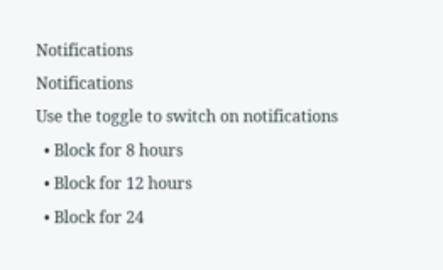Notifications
Notifications
Use the toggle to switch on notifications
  • Block for 8 hours
  • Block for 12 hours
  • Block for 24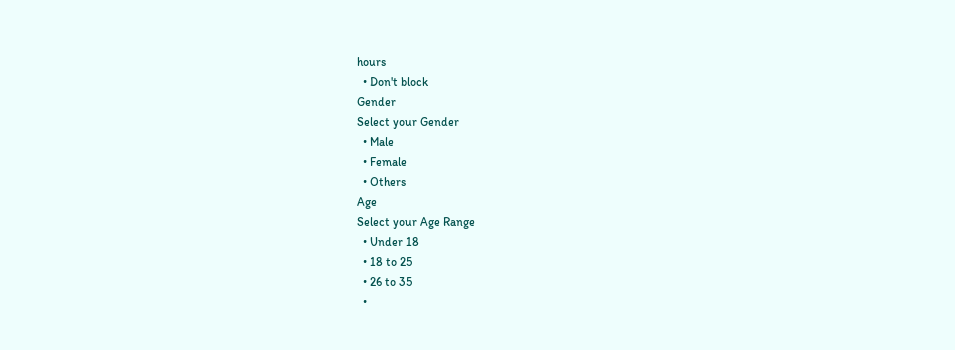hours
  • Don't block
Gender
Select your Gender
  • Male
  • Female
  • Others
Age
Select your Age Range
  • Under 18
  • 18 to 25
  • 26 to 35
  •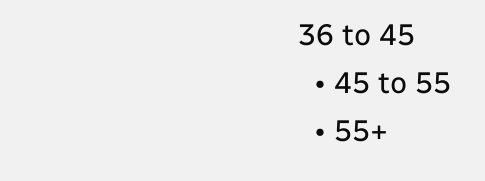36 to 45
  • 45 to 55
  • 55+